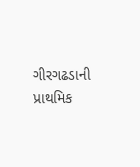ગીરગઢડાની પ્રાથમિક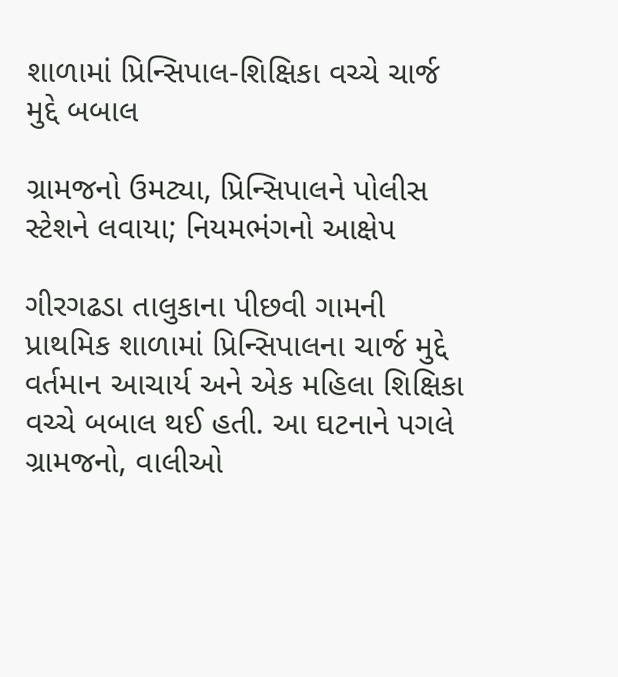શાળામાં પ્રિન્સિપાલ-શિક્ષિકા વચ્ચે ચાર્જ મુદ્દે બબાલ

ગ્રામજનો ઉમટ્યા, પ્રિન્સિપાલને પોલીસ સ્ટેશને લવાયા; નિયમભંગનો આક્ષેપ

ગીરગઢડા તાલુકાના પીછવી ગામની પ્રાથમિક શાળામાં પ્રિન્સિપાલના ચાર્જ મુદ્દે વર્તમાન આચાર્ય અને એક મહિલા શિક્ષિકા વચ્ચે બબાલ થઈ હતી. આ ઘટનાને પગલે ગ્રામજનો, વાલીઓ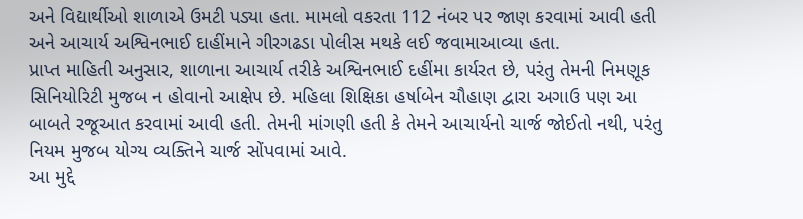અને વિદ્યાર્થીઓ શાળાએ ઉમટી પડ્યા હતા. મામલો વકરતા 112 નંબર પર જાણ કરવામાં આવી હતી અને આચાર્ય અશ્વિનભાઈ દાહીંમાને ગીરગઢડા પોલીસ મથકે લઈ જવામાઆવ્યા હતા.
પ્રાપ્ત માહિતી અનુસાર, શાળાના આચાર્ય તરીકે અશ્વિનભાઈ દહીંમા કાર્યરત છે, પરંતુ તેમની નિમણૂક સિનિયોરિટી મુજબ ન હોવાનો આક્ષેપ છે. મહિલા શિક્ષિકા હર્ષાબેન ચૌહાણ દ્વારા અગાઉ પણ આ બાબતે રજૂઆત કરવામાં આવી હતી. તેમની માંગણી હતી કે તેમને આચાર્યનો ચાર્જ જોઈતો નથી, પરંતુ નિયમ મુજબ યોગ્ય વ્યક્તિને ચાર્જ સોંપવામાં આવે.
આ મુદ્દે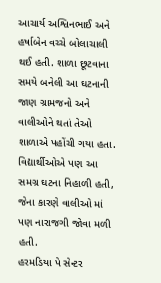આચાર્ય અશ્વિનભાઈ અને હર્ષાબેન વચ્ચે બોલાચાલી થઈ હતી. શાળા છૂટવાના સમયે બનેલી આ ઘટનાની જાણ ગ્રામજનો અને વાલીઓને થતાં તેઓ શાળાએ પહોંચી ગયા હતા. વિદ્યાર્થીઓએ પણ આ સમગ્ર ઘટના નિહાળી હતી, જેના કારણે વાલીઓ માં પણ નારાજગી જોવા મળી હતી.
હરમડિયા પે સેન્ટર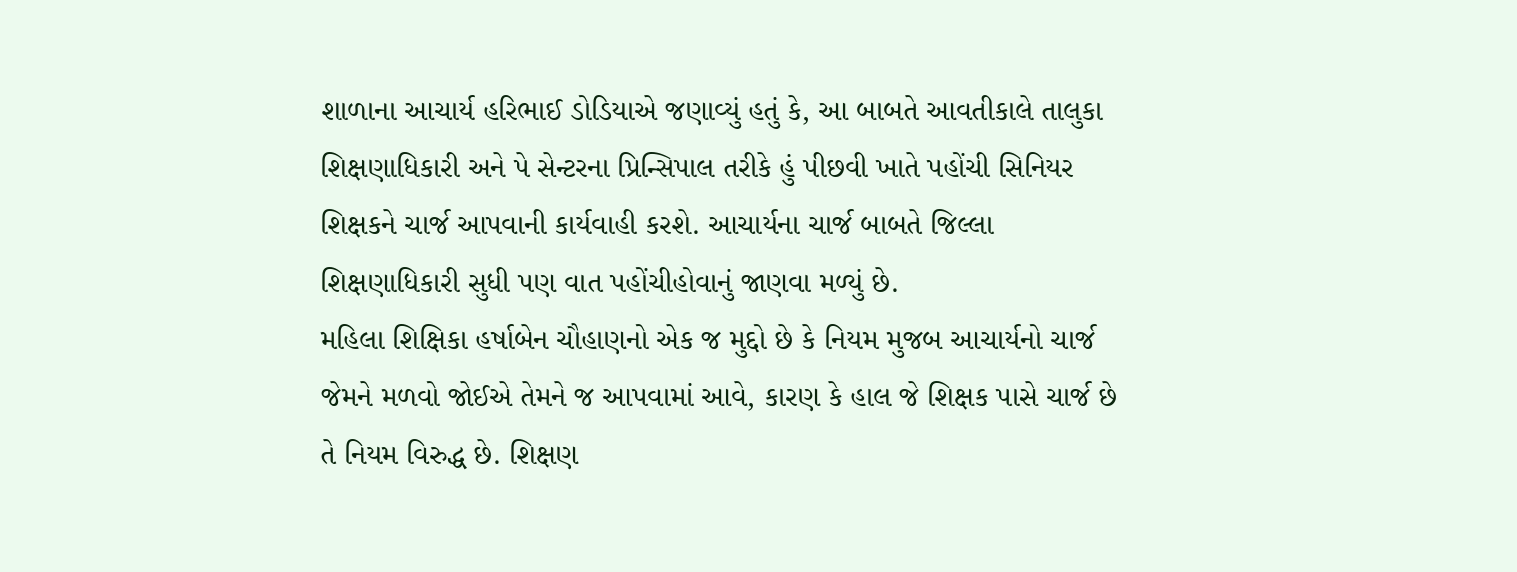શાળાના આચાર્ય હરિભાઈ ડોડિયાએ જણાવ્યું હતું કે, આ બાબતે આવતીકાલે તાલુકા શિક્ષણાધિકારી અને પે સેન્ટરના પ્રિન્સિપાલ તરીકે હું પીછવી ખાતે પહોંચી સિનિયર શિક્ષકને ચાર્જ આપવાની કાર્યવાહી કરશે. આચાર્યના ચાર્જ બાબતે જિલ્લા શિક્ષણાધિકારી સુધી પણ વાત પહોંચીહોવાનું જાણવા મળ્યું છે.
મહિલા શિક્ષિકા હર્ષાબેન ચૌહાણનો એક જ મુદ્દો છે કે નિયમ મુજબ આચાર્યનો ચાર્જ જેમને મળવો જોઈએ તેમને જ આપવામાં આવે, કારણ કે હાલ જે શિક્ષક પાસે ચાર્જ છે તે નિયમ વિરુદ્ધ છે. શિક્ષણ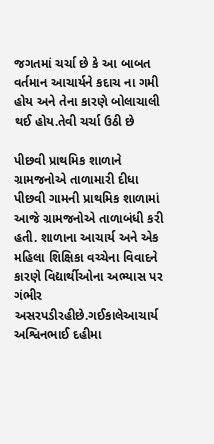જગતમાં ચર્ચા છે કે આ બાબત વર્તમાન આચાર્યને કદાચ ના ગમી હોય અને તેના કારણે બોલાચાલી થઈ હોય.તેવી ચર્ચા ઉઠી છે

પીછવી પ્રાથમિક શાળાને ગ્રામજનોએ તાળામારી દીધા
પીછવી ગામની પ્રાથમિક શાળામાં આજે ગ્રામજનોએ તાળાબંધી કરી હતી. શાળાના આચાર્ય અને એક મહિલા શિક્ષિકા વચ્ચેના વિવાદને કારણે વિદ્યાર્થીઓના અભ્યાસ પર ગંભીર અસરપડીરહીછે.ગઈકાલેઆચાર્ય અશ્વિનભાઈ દહીમા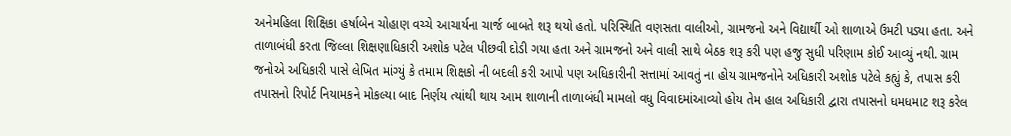અનેમહિલા શિક્ષિકા હર્ષાબેન ચોહાણ વચ્ચે આચાર્યના ચાર્જ બાબતે શરૂ થયો હતો. પરિસ્થિતિ વણસતા વાલીઓ, ગ્રામજનો અને વિદ્યાર્થી ઓ શાળાએ ઉમટી પડ્યા હતા. અને તાળાબંધી કરતા જિલ્લા શિક્ષણાધિકારી અશોક પટેલ પીછવી દોડી ગયા હતા અને ગ્રામજનો અને વાલી સાથે બેઠક શરૂ કરી પણ હજુ સુધી પરિણામ કોઈ આવ્યું નથી. ગ્રામ જનોએ અધિકારી પાસે લેખિત માંગ્યું કે તમામ શિક્ષકો ની બદલી કરી આપો પણ અધિકારીની સત્તામાં આવતું ના હોય ગ્રામજનોને અધિકારી અશોક પટેલે કહ્યું કે, તપાસ કરી તપાસનો રિપોર્ટ નિયામકને મોકલ્યા બાદ નિર્ણય ત્યાંથી થાય આમ શાળાની તાળાબંધી મામલો વધુ વિવાદમાંઆવ્યો હોય તેમ હાલ અધિકારી દ્વારા તપાસનો ધમધમાટ શરૂ કરેલ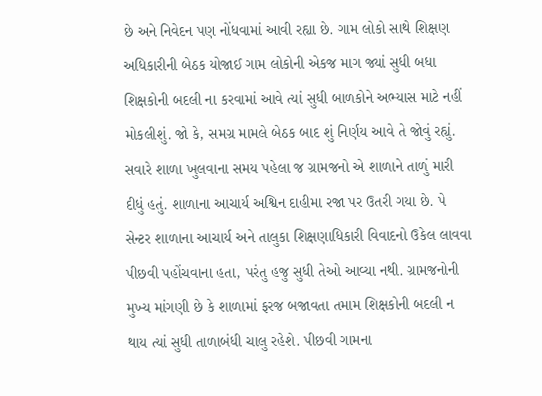છે અને નિવેદન પણ નોંધવામાં આવી રહ્યા છે. ગામ લોકો સાથે શિક્ષણ અધિકારીની બેઠક યોજાઈ ગામ લોકોની એકજ માગ જ્યાં સુધી બધા શિક્ષકોની બદલી ના કરવામાં આવે ત્યાં સુધી બાળકોને અભ્યાસ માટે નહીં મોકલીશું. જો કે, સમગ્ર મામલે બેઠક બાદ શું નિર્ણય આવે તે જોવું રહ્યું. સવારે શાળા ખુલવાના સમય પહેલા જ ગ્રામજનો એ શાળાને તાળું મારી દીધું હતું. શાળાના આચાર્ય અશ્વિન દાહીમા રજા પર ઉતરી ગયા છે. પે સેન્ટર શાળાના આચાર્ય અને તાલુકા શિક્ષણાધિકારી વિવાદનો ઉકેલ લાવવા પીછવી પહોંચવાના હતા, પરંતુ હજુ સુધી તેઓ આવ્યા નથી. ગ્રામજનોની મુખ્ય માંગણી છે કે શાળામાં ફરજ બજાવતા તમામ શિક્ષકોની બદલી ન થાય ત્યાં સુધી તાળાબંધી ચાલુ રહેશે. પીછવી ગામના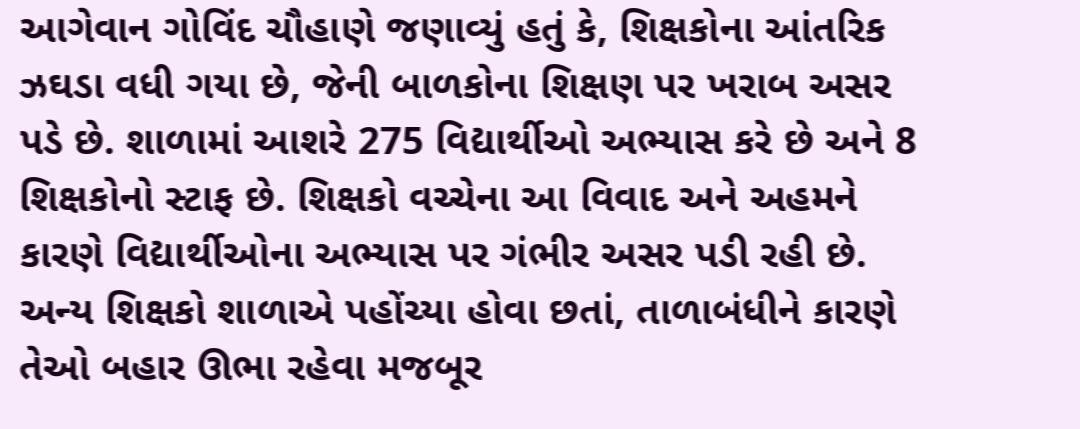આગેવાન ગોવિંદ ચૌહાણે જણાવ્યું હતું કે, શિક્ષકોના આંતરિક ઝઘડા વધી ગયા છે, જેની બાળકોના શિક્ષણ પર ખરાબ અસર પડે છે. શાળામાં આશરે 275 વિદ્યાર્થીઓ અભ્યાસ કરે છે અને 8 શિક્ષકોનો સ્ટાફ છે. શિક્ષકો વચ્ચેના આ વિવાદ અને અહમને કારણે વિદ્યાર્થીઓના અભ્યાસ પર ગંભીર અસર પડી રહી છે. અન્ય શિક્ષકો શાળાએ પહોંચ્યા હોવા છતાં, તાળાબંધીને કારણે તેઓ બહાર ઊભા રહેવા મજબૂર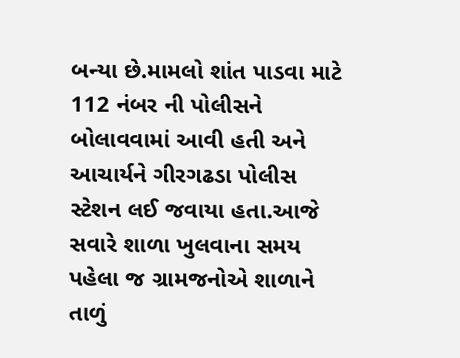બન્યા છે.મામલો શાંત પાડવા માટે 112 નંબર ની પોલીસને બોલાવવામાં આવી હતી અને આચાર્યને ગીરગઢડા પોલીસ સ્ટેશન લઈ જવાયા હતા.આજે સવારે શાળા ખુલવાના સમય પહેલા જ ગ્રામજનોએ શાળાને તાળું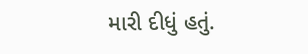મારી દીધું હતું.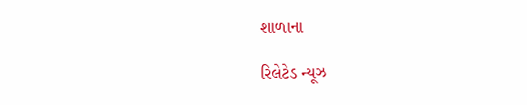શાળાના

રિલેટેડ ન્યૂઝ